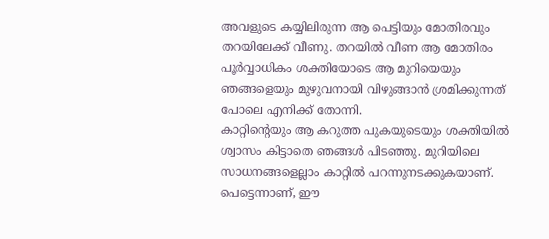അവളുടെ കയ്യിലിരുന്ന ആ പെട്ടിയും മോതിരവും തറയിലേക്ക് വീണു. തറയിൽ വീണ ആ മോതിരം പൂർവ്വാധികം ശക്തിയോടെ ആ മുറിയെയും ഞങ്ങളെയും മുഴുവനായി വിഴുങ്ങാൻ ശ്രമിക്കുന്നത് പോലെ എനിക്ക് തോന്നി.
കാറ്റിന്റെയും ആ കറുത്ത പുകയുടെയും ശക്തിയിൽ ശ്വാസം കിട്ടാതെ ഞങ്ങൾ പിടഞ്ഞു. മുറിയിലെ സാധനങ്ങളെല്ലാം കാറ്റിൽ പറന്നുനടക്കുകയാണ്.
പെട്ടെന്നാണ്, ഈ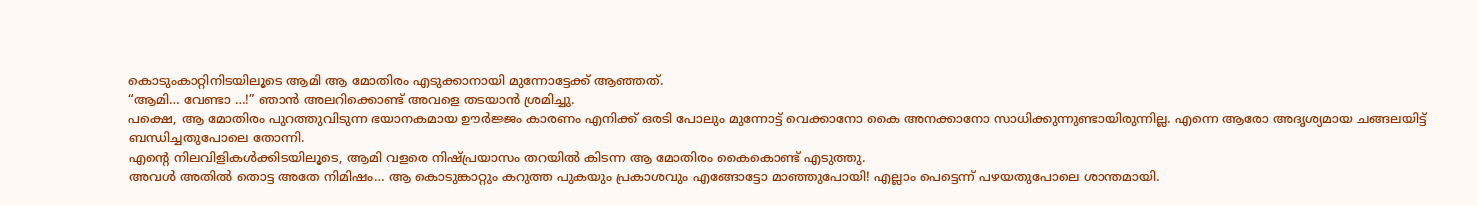കൊടുംകാറ്റിനിടയിലൂടെ ആമി ആ മോതിരം എടുക്കാനായി മുന്നോട്ടേക്ക് ആഞ്ഞത്.
“ആമി… വേണ്ടാ …!” ഞാൻ അലറിക്കൊണ്ട് അവളെ തടയാൻ ശ്രമിച്ചു.
പക്ഷെ, ആ മോതിരം പുറത്തുവിടുന്ന ഭയാനകമായ ഊർജ്ജം കാരണം എനിക്ക് ഒരടി പോലും മുന്നോട്ട് വെക്കാനോ കൈ അനക്കാനോ സാധിക്കുന്നുണ്ടായിരുന്നില്ല. എന്നെ ആരോ അദൃശ്യമായ ചങ്ങലയിട്ട് ബന്ധിച്ചതുപോലെ തോന്നി.
എന്റെ നിലവിളികൾക്കിടയിലൂടെ, ആമി വളരെ നിഷ്പ്രയാസം തറയിൽ കിടന്ന ആ മോതിരം കൈകൊണ്ട് എടുത്തു.
അവൾ അതിൽ തൊട്ട അതേ നിമിഷം… ആ കൊടുങ്കാറ്റും കറുത്ത പുകയും പ്രകാശവും എങ്ങോട്ടോ മാഞ്ഞുപോയി! എല്ലാം പെട്ടെന്ന് പഴയതുപോലെ ശാന്തമായി.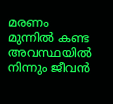മരണം മുന്നിൽ കണ്ട അവസ്ഥയിൽ നിന്നും ജീവൻ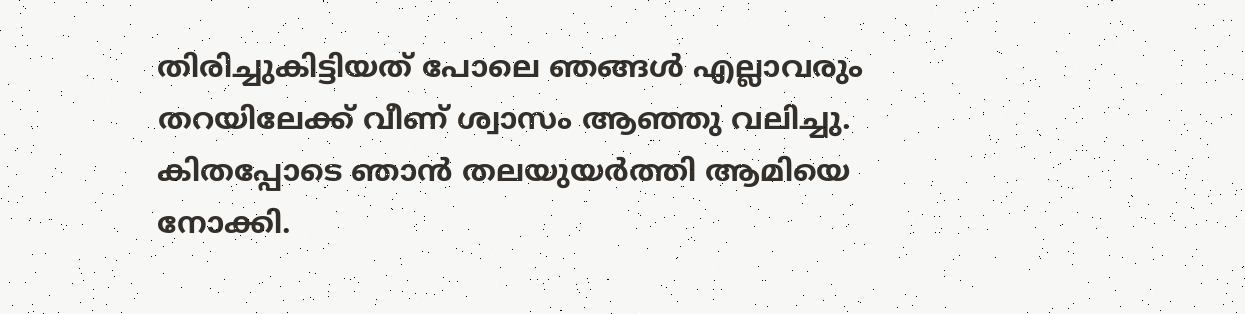തിരിച്ചുകിട്ടിയത് പോലെ ഞങ്ങൾ എല്ലാവരും തറയിലേക്ക് വീണ് ശ്വാസം ആഞ്ഞു വലിച്ചു.
കിതപ്പോടെ ഞാൻ തലയുയർത്തി ആമിയെ നോക്കി.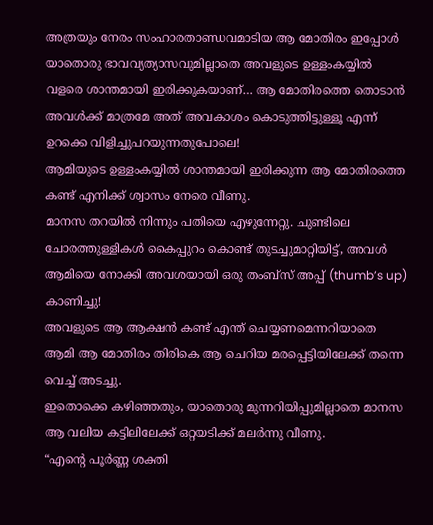അത്രയും നേരം സംഹാരതാണ്ഡവമാടിയ ആ മോതിരം ഇപ്പോൾ യാതൊരു ഭാവവ്യത്യാസവുമില്ലാതെ അവളുടെ ഉള്ളംകയ്യിൽ വളരെ ശാന്തമായി ഇരിക്കുകയാണ്… ആ മോതിരത്തെ തൊടാൻ അവൾക്ക് മാത്രമേ അത് അവകാശം കൊടുത്തിട്ടുള്ളൂ എന്ന് ഉറക്കെ വിളിച്ചുപറയുന്നതുപോലെ!
ആമിയുടെ ഉള്ളംകയ്യിൽ ശാന്തമായി ഇരിക്കുന്ന ആ മോതിരത്തെ കണ്ട് എനിക്ക് ശ്വാസം നേരെ വീണു.
മാനസ തറയിൽ നിന്നും പതിയെ എഴുന്നേറ്റു. ചുണ്ടിലെ ചോരത്തുള്ളികൾ കൈപ്പുറം കൊണ്ട് തുടച്ചുമാറ്റിയിട്ട്, അവൾ ആമിയെ നോക്കി അവശയായി ഒരു തംബ്സ് അപ്പ് (thumb’s up) കാണിച്ചു!
അവളുടെ ആ ആക്ഷൻ കണ്ട് എന്ത് ചെയ്യണമെന്നറിയാതെ ആമി ആ മോതിരം തിരികെ ആ ചെറിയ മരപ്പെട്ടിയിലേക്ക് തന്നെ വെച്ച് അടച്ചു.
ഇതൊക്കെ കഴിഞ്ഞതും, യാതൊരു മുന്നറിയിപ്പുമില്ലാതെ മാനസ ആ വലിയ കട്ടിലിലേക്ക് ഒറ്റയടിക്ക് മലർന്നു വീണു.
“എന്റെ പൂർണ്ണ ശക്തി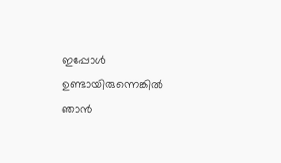ഇപ്പോൾ ഉണ്ടായിരുന്നെങ്കിൽ ഞാൻ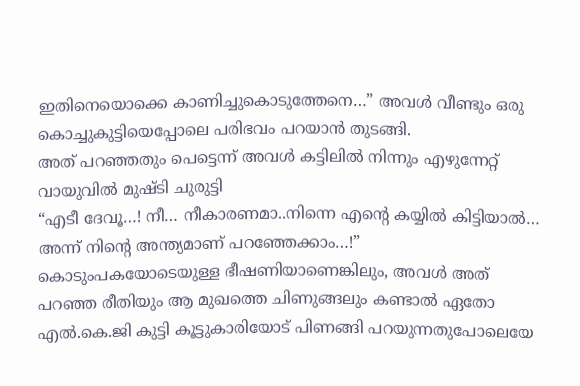ഇതിനെയൊക്കെ കാണിച്ചുകൊടുത്തേനെ…” അവൾ വീണ്ടും ഒരു കൊച്ചുകുട്ടിയെപ്പോലെ പരിഭവം പറയാൻ തുടങ്ങി.
അത് പറഞ്ഞതും പെട്ടെന്ന് അവൾ കട്ടിലിൽ നിന്നും എഴുന്നേറ്റ് വായുവിൽ മുഷ്ടി ചുരുട്ടി
“എടീ ദേവൂ…! നീ… നീകാരണമാ..നിന്നെ എന്റെ കയ്യിൽ കിട്ടിയാൽ… അന്ന് നിന്റെ അന്ത്യമാണ് പറഞ്ഞേക്കാം…!”
കൊടുംപകയോടെയുള്ള ഭീഷണിയാണെങ്കിലും, അവൾ അത് പറഞ്ഞ രീതിയും ആ മുഖത്തെ ചിണുങ്ങലും കണ്ടാൽ ഏതോ എൽ.കെ.ജി കുട്ടി കൂട്ടുകാരിയോട് പിണങ്ങി പറയുന്നതുപോലെയേ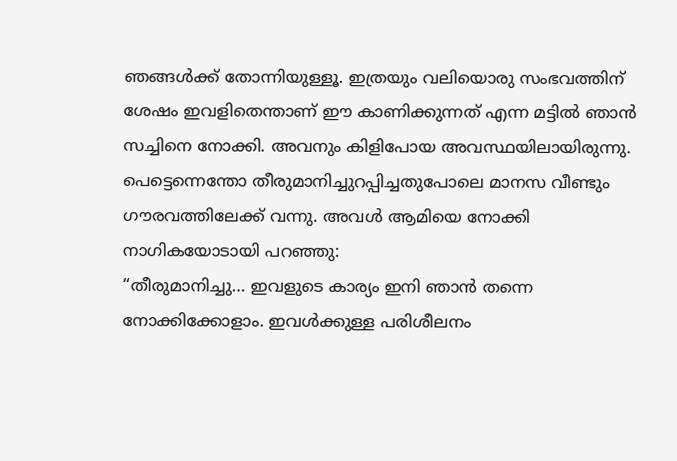ഞങ്ങൾക്ക് തോന്നിയുള്ളൂ. ഇത്രയും വലിയൊരു സംഭവത്തിന് ശേഷം ഇവളിതെന്താണ് ഈ കാണിക്കുന്നത് എന്ന മട്ടിൽ ഞാൻ സച്ചിനെ നോക്കി. അവനും കിളിപോയ അവസ്ഥയിലായിരുന്നു.
പെട്ടെന്നെന്തോ തീരുമാനിച്ചുറപ്പിച്ചതുപോലെ മാനസ വീണ്ടും ഗൗരവത്തിലേക്ക് വന്നു. അവൾ ആമിയെ നോക്കി നാഗികയോടായി പറഞ്ഞു:
“തീരുമാനിച്ചു… ഇവളുടെ കാര്യം ഇനി ഞാൻ തന്നെ നോക്കിക്കോളാം. ഇവൾക്കുള്ള പരിശീലനം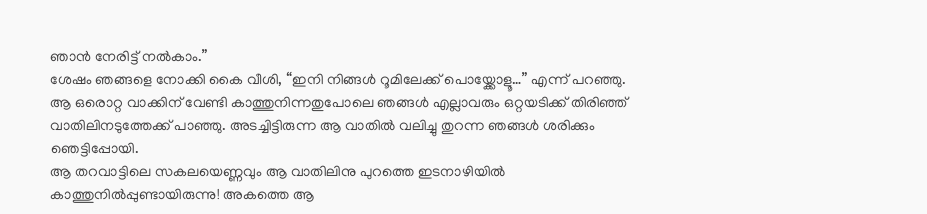ഞാൻ നേരിട്ട് നൽകാം.”
ശേഷം ഞങ്ങളെ നോക്കി കൈ വീശി, “ഇനി നിങ്ങൾ റൂമിലേക്ക് പൊയ്ക്കോളൂ…” എന്ന് പറഞ്ഞു.
ആ ഒരൊറ്റ വാക്കിന് വേണ്ടി കാത്തുനിന്നതുപോലെ ഞങ്ങൾ എല്ലാവരും ഒറ്റയടിക്ക് തിരിഞ്ഞ് വാതിലിനടുത്തേക്ക് പാഞ്ഞു. അടച്ചിട്ടിരുന്ന ആ വാതിൽ വലിച്ചു തുറന്ന ഞങ്ങൾ ശരിക്കും ഞെട്ടിപ്പോയി.
ആ തറവാട്ടിലെ സകലയെണ്ണവും ആ വാതിലിനു പുറത്തെ ഇടനാഴിയിൽ കാത്തുനിൽപ്പുണ്ടായിരുന്നു! അകത്തെ ആ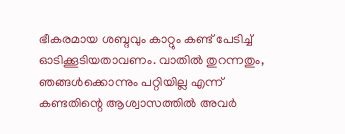ഭീകരമായ ശബ്ദവും കാറ്റും കണ്ട് പേടിച്ച് ഓടിക്കൂടിയതാവണം. വാതിൽ തുറന്നതും, ഞങ്ങൾക്കൊന്നും പറ്റിയില്ല എന്ന് കണ്ടതിന്റെ ആശ്വാസത്തിൽ അവർ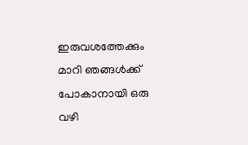ഇരുവശത്തേക്കും മാറി ഞങ്ങൾക്ക് പോകാനായി ഒരു വഴി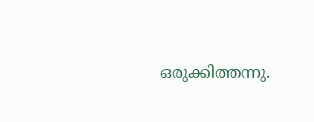ഒരുക്കിത്തന്നു.